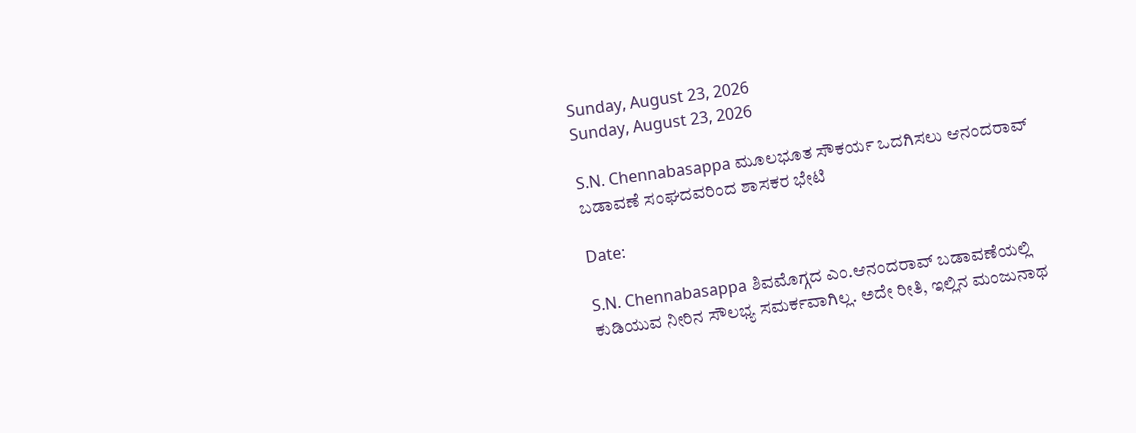Sunday, August 23, 2026
Sunday, August 23, 2026

S.N. Chennabasappa ಮೂಲಭೂತ ಸೌಕರ್ಯ ಒದಗಿಸಲು ಆನಂದರಾವ್ ಬಡಾವಣೆ ಸಂಘದವರಿಂದ ಶಾಸಕರ ಭೇಟಿ

Date:

S.N. Chennabasappa ಶಿವಮೊಗ್ಗದ ಎಂ.ಆನಂದರಾವ್ ಬಡಾವಣೆಯಲ್ಲಿ ಕುಡಿಯುವ ನೀರಿನ ಸೌಲಭ್ಯ ಸಮರ್ಕವಾಗಿಲ್ಲ. ಅದೇ ರೀತಿ, ಇಲ್ಲಿನ ಮಂಜುನಾಥ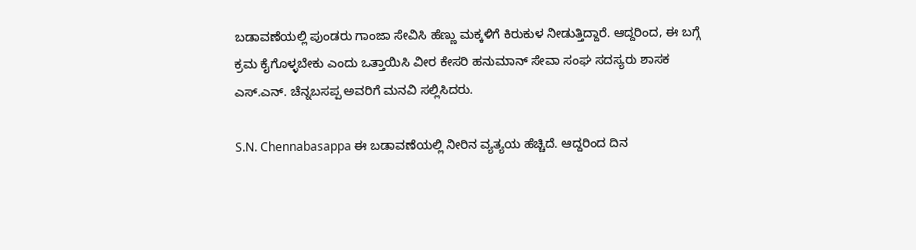ಬಡಾವಣೆಯಲ್ಲಿ ಪುಂಡರು ಗಾಂಜಾ ಸೇವಿಸಿ ಹೆಣ್ಣು ಮಕ್ಕಳಿಗೆ ಕಿರುಕುಳ ನೀಡುತ್ತಿದ್ದಾರೆ. ಆದ್ದರಿಂದ, ಈ ಬಗ್ಗೆ ಕ್ರಮ ಕೈಗೊಳ್ಳಬೇಕು ಎಂದು ಒತ್ತಾಯಿಸಿ ವೀರ ಕೇಸರಿ ಹನುಮಾನ್‌ ಸೇವಾ ಸಂಘ ಸದಸ್ಯರು ಶಾಸಕ ಎಸ್.ಎನ್. ಚೆನ್ನಬಸಪ್ಪ ಅವರಿಗೆ ಮನವಿ ಸಲ್ಲಿಸಿದರು.

S.N. Chennabasappa ಈ ಬಡಾವಣೆಯಲ್ಲಿ ನೀರಿನ ವ್ಯತ್ಯಯ ಹೆಚ್ಚಿದೆ. ಆದ್ದರಿಂದ ದಿನ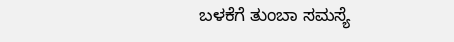ಬಳಕೆಗೆ ತುಂಬಾ ಸಮಸ್ಯೆ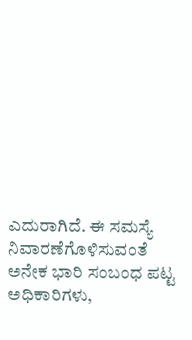ಎದುರಾಗಿದೆ. ಈ ಸಮಸ್ಯೆ ನಿವಾರಣೆಗೊಳಿಸುವಂತೆ ಅನೇಕ ಭಾರಿ ಸಂಬಂಧ ಪಟ್ಟ ಅಧಿಕಾರಿಗಳು,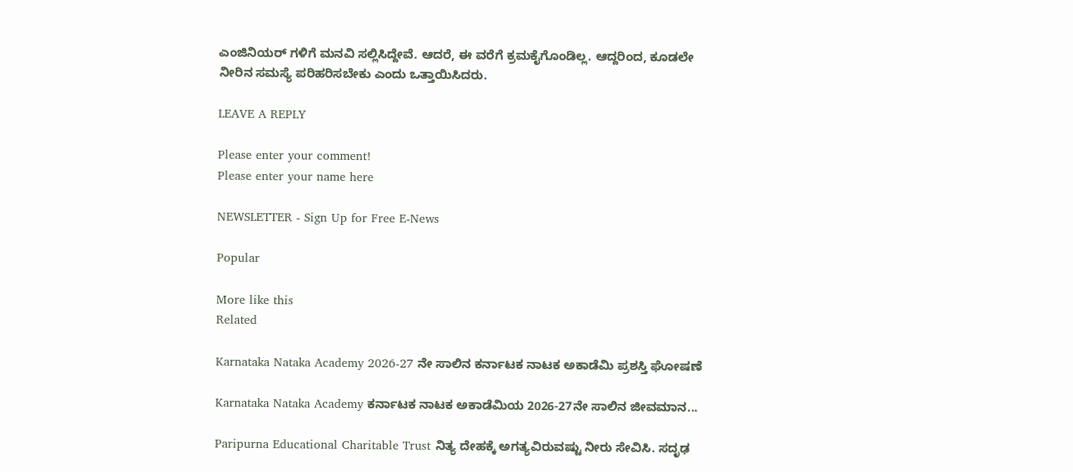ಎಂಜಿನಿಯರ್‌ ಗಳಿಗೆ ಮನವಿ ಸಲ್ಲಿಸಿದ್ದೇವೆ. ಆದರೆ, ಈ ವರೆಗೆ ಕ್ರಮಕೈಗೊಂಡಿಲ್ಲ. ಆದ್ದರಿಂದ, ಕೂಡಲೇ ನೀರಿನ ಸಮಸ್ಯೆ ಪರಿಹರಿಸಬೇಕು ಎಂದು ಒತ್ತಾಯಿಸಿದರು.

LEAVE A REPLY

Please enter your comment!
Please enter your name here

NEWSLETTER - Sign Up for Free E-News

Popular

More like this
Related

Karnataka Nataka Academy 2026-27 ನೇ ಸಾಲಿನ ಕರ್ನಾಟಕ ನಾಟಕ ಅಕಾಡೆಮಿ‌ ಪ್ರಶಸ್ತಿ‌ ಘೋಷಣೆ

Karnataka Nataka Academy ಕರ್ನಾಟಕ ನಾಟಕ ಅಕಾಡೆಮಿಯ 2026-27ನೇ ಸಾಲಿನ ಜೀವಮಾನ...

Paripurna Educational Charitable Trust ನಿತ್ಯ ದೇಹಕ್ಕೆ ಅಗತ್ಯವಿರುವಷ್ಟು ನೀರು ಸೇವಿಸಿ. ಸದೃಢ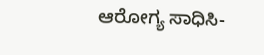ಆರೋಗ್ಯ ಸಾಧಿಸಿ-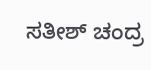ಸತೀಶ್ ಚಂದ್ರ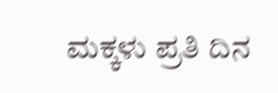ಮಕ್ಕಳು ಪ್ರತಿ ದಿನ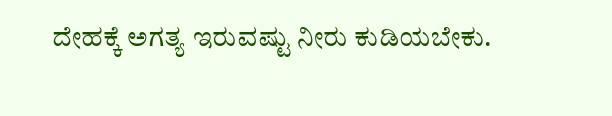ದೇಹಕ್ಕೆ ಅಗತ್ಯ ಇರುವಷ್ಟು ನೀರು ಕುಡಿಯಬೇಕು.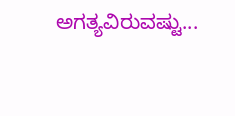ಅಗತ್ಯವಿರುವಷ್ಟು...